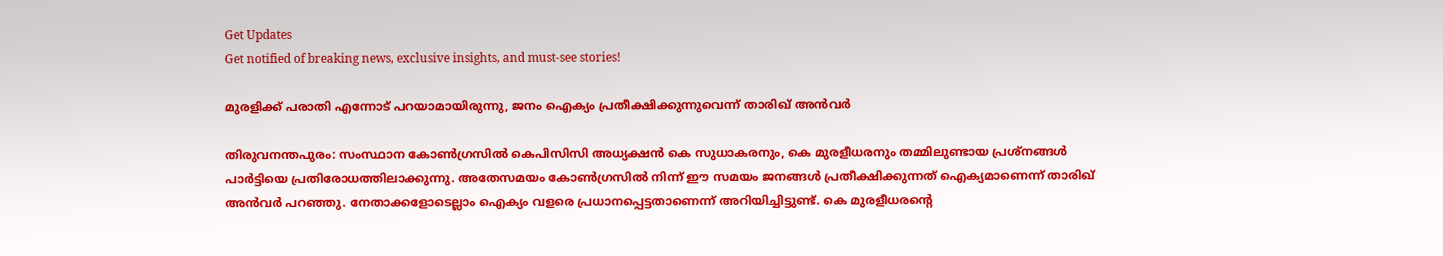Get Updates
Get notified of breaking news, exclusive insights, and must-see stories!

മുരളിക്ക് പരാതി എന്നോട് പറയാമായിരുന്നു, ജനം ഐക്യം പ്രതീക്ഷിക്കുന്നുവെന്ന് താരിഖ് അന്‍വര്‍

തിരുവനന്തപുരം: സംസ്ഥാന കോണ്‍ഗ്രസില്‍ കെപിസിസി അധ്യക്ഷന്‍ കെ സുധാകരനും, കെ മുരളീധരനും തമ്മിലുണ്ടായ പ്രശ്‌നങ്ങള്‍ പാര്‍ട്ടിയെ പ്രതിരോധത്തിലാക്കുന്നു. അതേസമയം കോണ്‍ഗ്രസില്‍ നിന്ന് ഈ സമയം ജനങ്ങള്‍ പ്രതീക്ഷിക്കുന്നത് ഐക്യമാണെന്ന് താരിഖ് അന്‍വര്‍ പറഞ്ഞു. നേതാക്കളോടെല്ലാം ഐക്യം വളരെ പ്രധാനപ്പെട്ടതാണെന്ന് അറിയിച്ചിട്ടുണ്ട്. കെ മുരളീധരന്റെ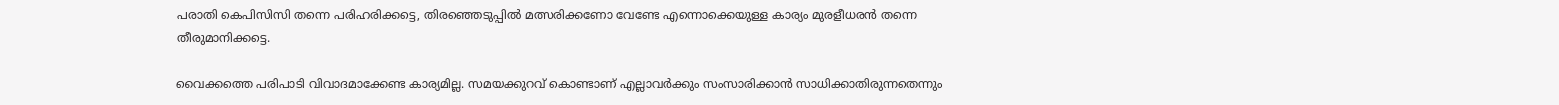പരാതി കെപിസിസി തന്നെ പരിഹരിക്കട്ടെ, തിരഞ്ഞെടുപ്പില്‍ മത്സരിക്കണോ വേണ്ടേ എന്നൊക്കെയുള്ള കാര്യം മുരളീധരന്‍ തന്നെ തീരുമാനിക്കട്ടെ.

വൈക്കത്തെ പരിപാടി വിവാദമാക്കേണ്ട കാര്യമില്ല. സമയക്കുറവ് കൊണ്ടാണ് എല്ലാവര്‍ക്കും സംസാരിക്കാന്‍ സാധിക്കാതിരുന്നതെന്നും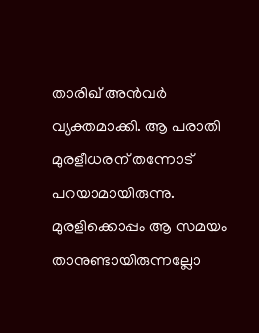താരിഖ് അന്‍വര്‍ വ്യക്തമാക്കി. ആ പരാതി മുരളീധരന് തന്നോട് പറയാമായിരുന്നു. മുരളിക്കൊപ്പം ആ സമയം താനുണ്ടായിരുന്നല്ലോ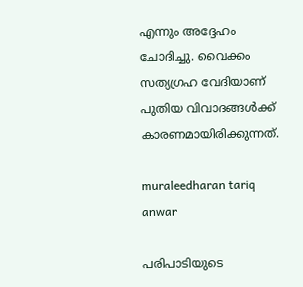എന്നും അദ്ദേഹം ചോദിച്ചു. വൈക്കം സത്യഗ്രഹ വേദിയാണ് പുതിയ വിവാദങ്ങള്‍ക്ക് കാരണമായിരിക്കുന്നത്.

muraleedharan tariq anwar

പരിപാടിയുടെ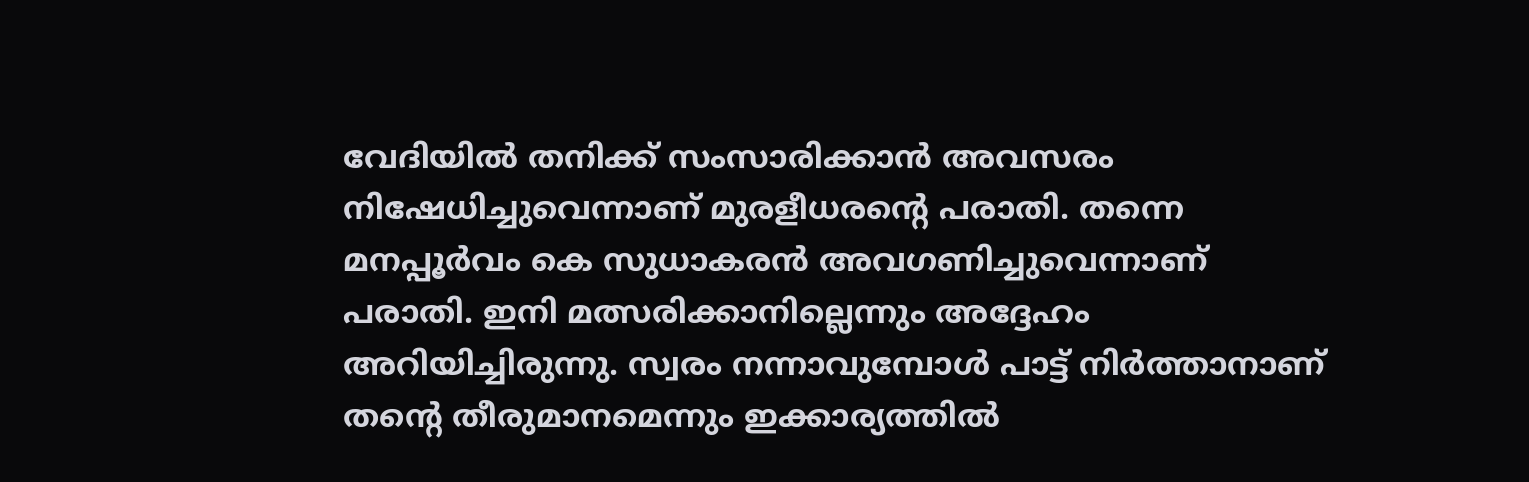വേദിയില്‍ തനിക്ക് സംസാരിക്കാന്‍ അവസരം നിഷേധിച്ചുവെന്നാണ് മുരളീധരന്റെ പരാതി. തന്നെ മനപ്പൂര്‍വം കെ സുധാകരന്‍ അവഗണിച്ചുവെന്നാണ് പരാതി. ഇനി മത്സരിക്കാനില്ലെന്നും അദ്ദേഹം അറിയിച്ചിരുന്നു. സ്വരം നന്നാവുമ്പോള്‍ പാട്ട് നിര്‍ത്താനാണ് തന്റെ തീരുമാനമെന്നും ഇക്കാര്യത്തില്‍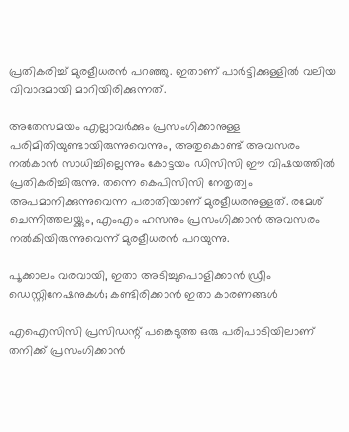പ്രതികരിച്ച് മുരളീധരന്‍ പറഞ്ഞു. ഇതാണ് പാര്‍ട്ടിക്കുള്ളില്‍ വലിയ വിവാദമായി മാറിയിരിക്കുന്നത്.

അതേസമയം എല്ലാവര്‍ക്കും പ്രസംഗിക്കാനുള്ള പരിമിതിയുണ്ടായിരുന്നുവെന്നും, അതുകൊണ്ട് അവസരം നല്‍കാന്‍ സാധിച്ചില്ലെന്നും കോട്ടയം ഡിസിസി ഈ വിഷയത്തില്‍ പ്രതികരിച്ചിരുന്നു. തന്നെ കെപിസിസി നേതൃത്വം അപമാനിക്കുന്നുവെന്ന പരാതിയാണ് മുരളീധരനുള്ളത്. രമേശ് ചെന്നിത്തലയ്ക്കും, എംഎം ഹസനും പ്രസംഗിക്കാന്‍ അവസരം നല്‍കിയിരുന്നുവെന്ന് മുരളീധരന്‍ പറയുന്നു.

പൂക്കാലം വരവായി, ഇതാ അടിച്ചുപൊളിക്കാന്‍ ഡ്രീം ഡെസ്റ്റിനേഷനുകള്‍; കണ്ടിരിക്കാന്‍ ഇതാ കാരണങ്ങള്‍

എഐസിസി പ്രസിഡന്റ് പങ്കെടുത്ത ഒരു പരിപാടിയിലാണ് തനിക്ക് പ്രസംഗിക്കാന്‍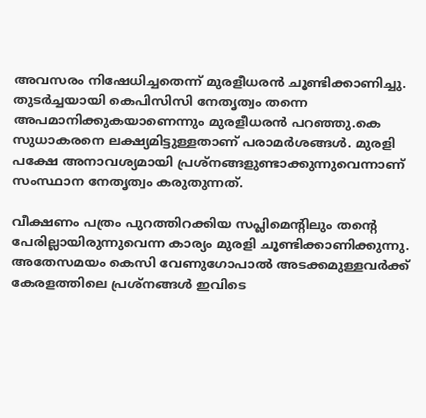അവസരം നിഷേധിച്ചതെന്ന് മുരളീധരന്‍ ചൂണ്ടിക്കാണിച്ചു. തുടര്‍ച്ചയായി കെപിസിസി നേതൃത്വം തന്നെ അപമാനിക്കുകയാണെന്നും മുരളീധരന്‍ പറഞ്ഞു.കെ സുധാകരനെ ലക്ഷ്യമിട്ടുള്ളതാണ് പരാമര്‍ശങ്ങള്‍. മുരളി പക്ഷേ അനാവശ്യമായി പ്രശ്‌നങ്ങളുണ്ടാക്കുന്നുവെന്നാണ് സംസ്ഥാന നേതൃത്വം കരുതുന്നത്.

വീക്ഷണം പത്രം പുറത്തിറക്കിയ സപ്ലിമെന്റിലും തന്റെ പേരില്ലായിരുന്നുവെന്ന കാര്യം മുരളി ചൂണ്ടിക്കാണിക്കുന്നു. അതേസമയം കെസി വേണുഗോപാല്‍ അടക്കമുള്ളവര്‍ക്ക് കേരളത്തിലെ പ്രശ്‌നങ്ങള്‍ ഇവിടെ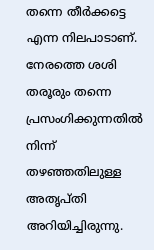തന്നെ തീര്‍ക്കട്ടെ എന്ന നിലപാടാണ്. നേരത്തെ ശശി തരൂരും തന്നെ പ്രസംഗിക്കുന്നതില്‍ നിന്ന് തഴഞ്ഞതിലുള്ള അതൃപ്തി അറിയിച്ചിരുന്നു.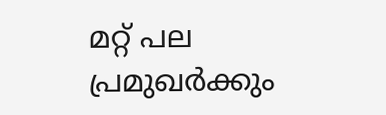മറ്റ് പല പ്രമുഖര്‍ക്കും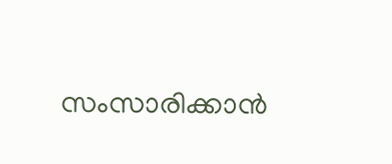സംസാരിക്കാന്‍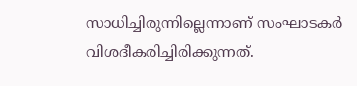സാധിച്ചിരുന്നില്ലെന്നാണ് സംഘാടകര്‍ വിശദീകരിച്ചിരിക്കുന്നത്.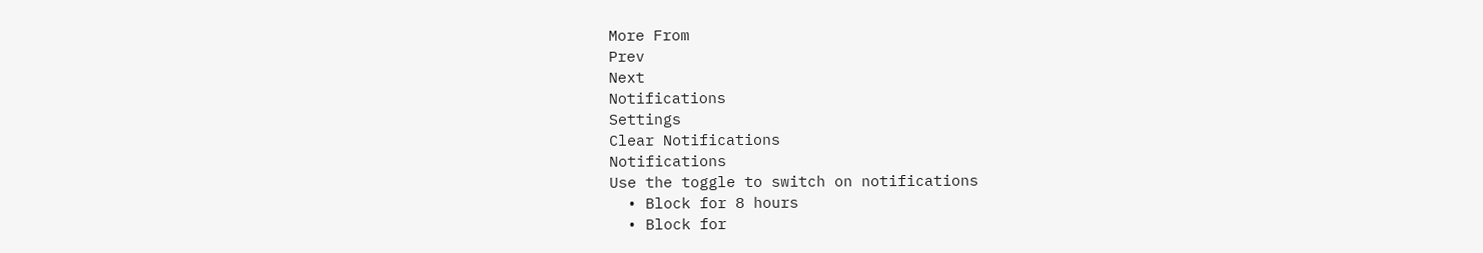More From
Prev
Next
Notifications
Settings
Clear Notifications
Notifications
Use the toggle to switch on notifications
  • Block for 8 hours
  • Block for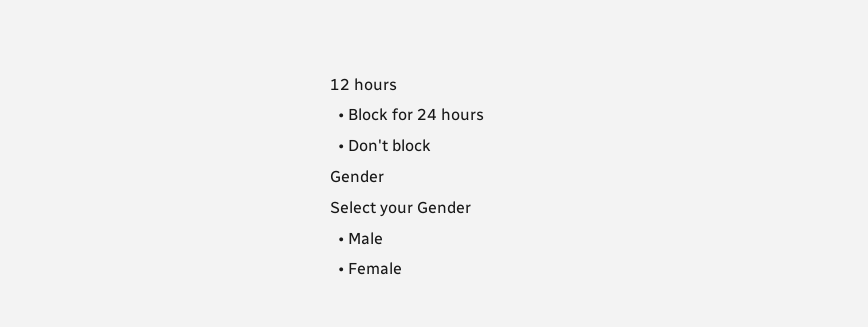12 hours
  • Block for 24 hours
  • Don't block
Gender
Select your Gender
  • Male
  • Female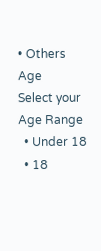• Others
Age
Select your Age Range
  • Under 18
  • 18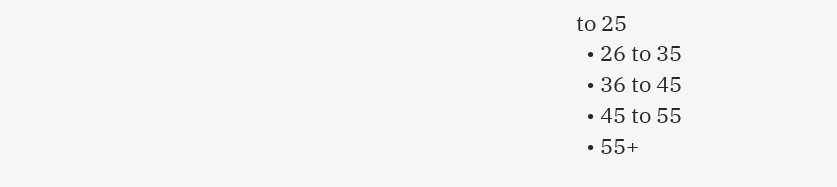to 25
  • 26 to 35
  • 36 to 45
  • 45 to 55
  • 55+